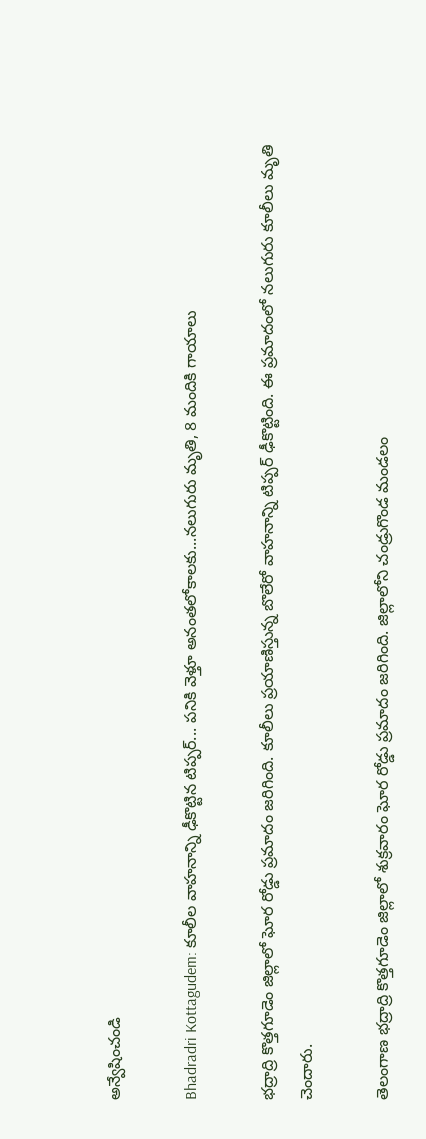అన్వేషించండి

Bhadradri Kottagudem: కూలీల వాహనాన్ని ఢీకొట్టిన టిప్పర్... పనికి వెళ్తూ అనంతలోకాలకు...నలుగురు మృతి, 8 మందికి గాయాలు

భద్రాద్రి కొత్తగూడెం జిల్లాలో ఘోర రోడ్డు ప్రమాదం జరిగింది. కూలీలు ప్రయాణిస్తున్న బొలేరో వాహనాన్ని టిప్పర్ ఢీకొట్టింది. ఈ ప్రమాదంలో నలుగురు కూలీలు మృతి చెందారు.

తెలంగాణ భద్రాద్రి కొత్తగూడెం జిల్లాలో శుక్రవారం ఘోర రోడ్డు ప్రమాదం జరిగింది. జిల్లాలోని చండ్రుగొండ మండలం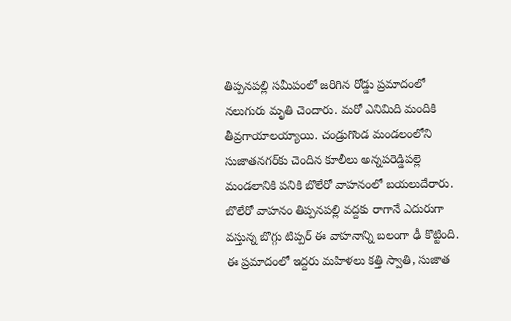తిప్పనపల్లి సమీపంలో జరిగిన రోడ్డు ప్రమాదంలో నలుగురు మృతి చెందారు. మరో ఎనిమిది మందికి తీవ్రగాయాలయ్యాయి. చండ్రుగొండ మండలంలోని సుజాతనగర్‌కు చెందిన కూలీలు అన్నపరెడ్డిపల్లె మండలానికి పనికి బొలేరో వాహనంలో బయలుదేరారు. బొలేరో వాహనం తిప్పనపల్లి వద్దకు రాగానే ఎదురుగా వస్తున్న బొగ్గు టిప్పర్‌ ఈ వాహనాన్ని బలంగా ఢీ కొట్టింది. ఈ ప్రమాదంలో ఇద్దరు మహిళలు కత్తి స్వాతి, సుజాత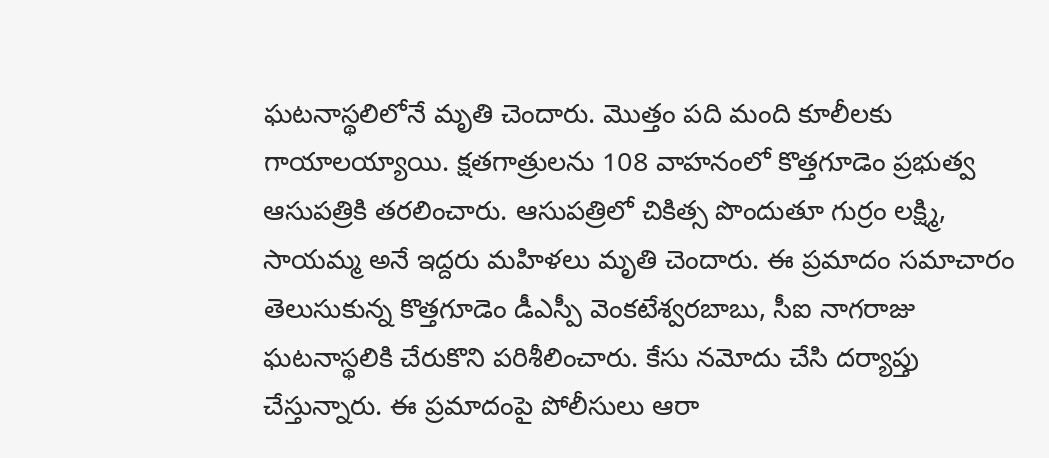ఘటనాస్థలిలోనే మృతి చెందారు. మొత్తం పది మంది కూలీలకు గాయాలయ్యాయి. క్షతగాత్రులను 108 వాహనంలో కొత్తగూడెం ప్రభుత్వ ఆసుపత్రికి తరలించారు. ఆసుపత్రిలో చికిత్స పొందుతూ గుర్రం లక్ష్మి, సాయమ్మ అనే ఇద్దరు మహిళలు మృతి చెందారు. ఈ ప్రమాదం సమాచారం తెలుసుకున్న కొత్తగూడెం డీఎస్పీ వెంకటేశ్వరబాబు, సీఐ నాగరాజు ఘటనాస్థలికి చేరుకొని పరిశీలించారు. కేసు నమోదు చేసి దర్యాప్తు చేస్తున్నారు. ఈ ప్రమాదంపై పోలీసులు ఆరా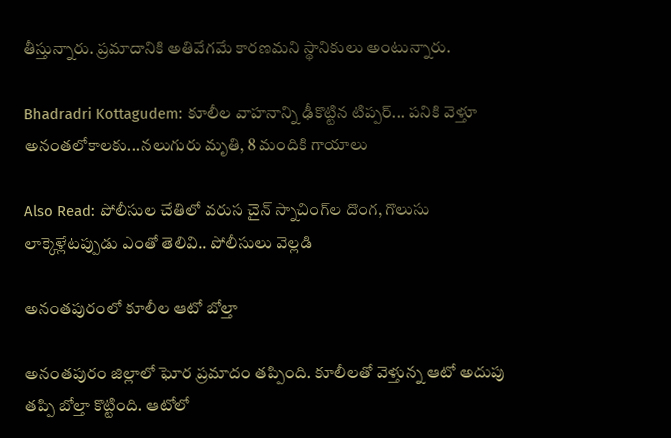తీస్తున్నారు. ప్రమాదానికి అతివేగమే కారణమని స్థానికులు అంటున్నారు.

Bhadradri Kottagudem: కూలీల వాహనాన్ని ఢీకొట్టిన టిప్పర్... పనికి వెళ్తూ అనంతలోకాలకు...నలుగురు మృతి, 8 మందికి గాయాలు

Also Read: పోలీసుల చేతిలో వరుస చైన్ స్నాచింగ్‌ల దొంగ, గొలుసు లాక్కెళ్లేటప్పుడు ఎంతో తెలివి.. పోలీసులు వెల్లడి

అనంతపురంలో కూలీల ఆటో బోల్తా

అనంతపురం జిల్లాలో ఘోర ప్రమాదం తప్పింది. కూలీలతో వెళ్తున్న ఆటో అదుపు తప్పి బోల్తా కొట్టింది. ఆటోలో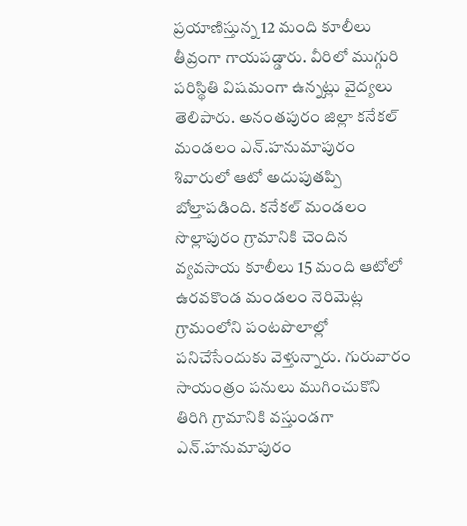ప్రయాణిస్తున్న 12 మంది కూలీలు తీవ్రంగా గాయపడ్డారు. వీరిలో ముగ్గురి పరిస్థితి విషమంగా ఉన్నట్లు వైద్యలు తెలిపారు. అనంతపురం జిల్లా కనేకల్ మండలం ఎన్.హనుమాపురం శివారులో ఆటో అదుపుతప్పి బోల్తాపడింది. కనేకల్ మండలం సొల్లాపురం గ్రామానికి చెందిన వ్యవసాయ కూలీలు 15 మంది ఆటోలో ఉరవకొండ మండలం నెరిమెట్ల గ్రామంలోని పంటపొలాల్లో పనిచేసేందుకు వెళ్తున్నారు. గురువారం సాయంత్రం పనులు ముగించుకొని తిరిగి గ్రామానికి వస్తుండగా ఎన్‌.హనుమాపురం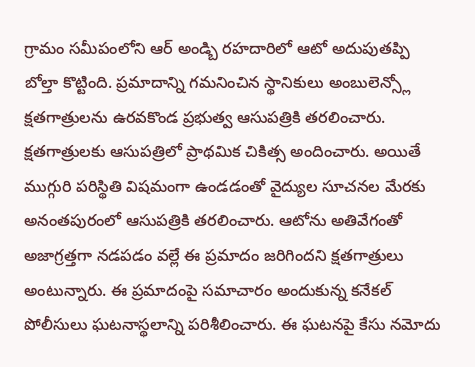గ్రామం సమీపంలోని ఆర్ అండ్బి రహదారిలో ఆటో అదుపుతప్పి బోల్తా కొట్టింది. ప్రమాదాన్ని గమనించిన స్థానికులు అంబులెన్స్లో క్షతగాత్రులను ఉరవకొండ ప్రభుత్వ ఆసుపత్రికి తరలించారు. క్షతగాత్రులకు ఆసుపత్రిలో ప్రాథమిక చికిత్స అందించారు. అయితే  ముగ్గురి పరిస్థితి విషమంగా ఉండడంతో వైద్యుల సూచనల మేరకు అనంతపురంలో ఆసుపత్రికి తరలించారు. ఆటోను అతివేగంతో అజాగ్రత్తగా నడపడం వల్లే ఈ ప్రమాదం జరిగిందని క్షతగాత్రులు అంటున్నారు. ఈ ప్రమాదంపై సమాచారం అందుకున్న కనేకల్ పోలీసులు ఘటనాస్థలాన్ని పరిశీలించారు. ఈ ఘటనపై కేసు నమోదు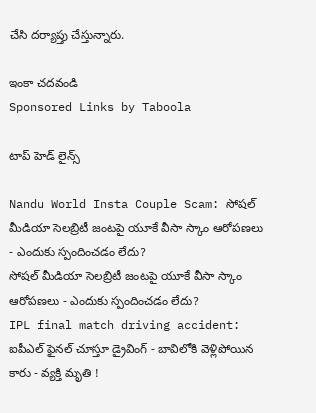చేసి దర్యాప్తు చేస్తున్నారు.

ఇంకా చదవండి
Sponsored Links by Taboola

టాప్ హెడ్ లైన్స్

Nandu World Insta Couple Scam: సోషల్ మీడియా సెలబ్రిటీ జంటపై యూకే వీసా స్కాం ఆరోపణలు - ఎందుకు స్పందించడం లేదు?
సోషల్ మీడియా సెలబ్రిటీ జంటపై యూకే వీసా స్కాం ఆరోపణలు - ఎందుకు స్పందించడం లేదు?
IPL final match driving accident: ఐపీఎల్ ఫైనల్ చూస్తూ డ్రైవింగ్ - బావిలోకి వెళ్లిపోయిన కారు - వ్యక్తి మృతి !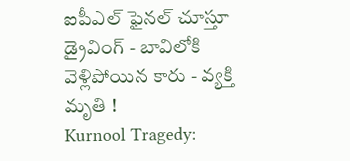ఐపీఎల్ ఫైనల్ చూస్తూ డ్రైవింగ్ - బావిలోకి వెళ్లిపోయిన కారు - వ్యక్తి మృతి !
Kurnool Tragedy: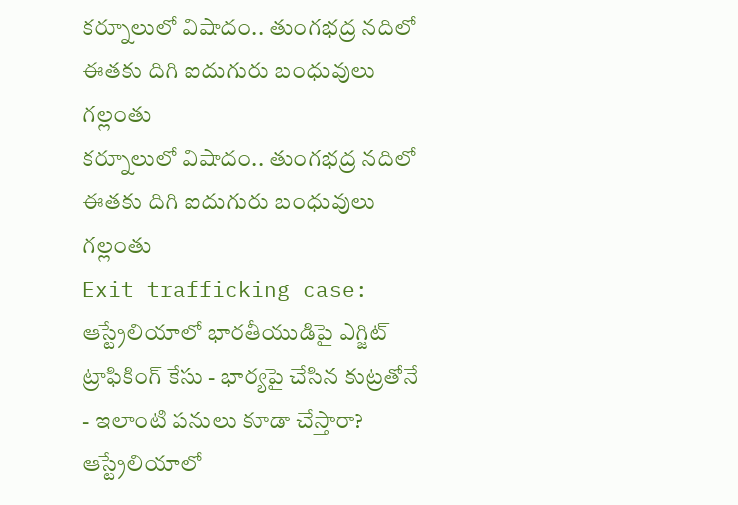కర్నూలులో విషాదం.. తుంగభద్ర నదిలో ఈతకు దిగి ఐదుగురు బంధువులు గల్లంతు
కర్నూలులో విషాదం.. తుంగభద్ర నదిలో ఈతకు దిగి ఐదుగురు బంధువులు గల్లంతు
Exit trafficking case: ఆస్ట్రేలియాలో భారతీయుడిపై ఎగ్జిట్ ట్రాఫికింగ్ కేసు - భార్యపై చేసిన కుట్రతోనే - ఇలాంటి పనులు కూడా చేస్తారా?
ఆస్ట్రేలియాలో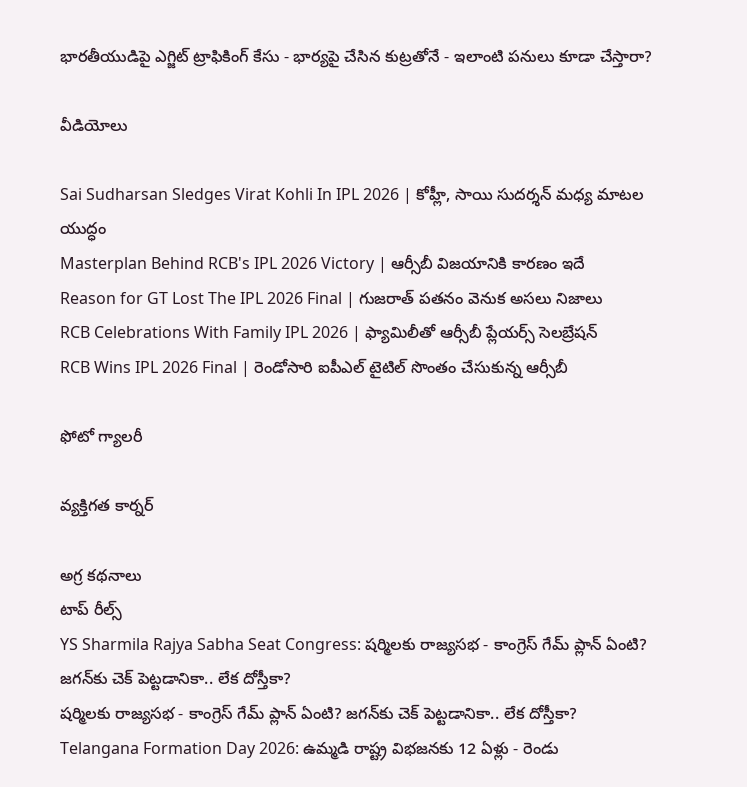భారతీయుడిపై ఎగ్జిట్ ట్రాఫికింగ్ కేసు - భార్యపై చేసిన కుట్రతోనే - ఇలాంటి పనులు కూడా చేస్తారా?

వీడియోలు

Sai Sudharsan Sledges Virat Kohli In IPL 2026 | కోహ్లీ, సాయి సుదర్శన్ మధ్య మాటల యుద్ధం
Masterplan Behind RCB's IPL 2026 Victory | ఆర్సీబీ విజయానికి కారణం ఇదే
Reason for GT Lost The IPL 2026 Final | గుజరాత్ పతనం వెనుక అసలు నిజాలు
RCB Celebrations With Family IPL 2026 | ఫ్యామిలీతో ఆర్సీబీ ప్లేయర్స్ సెలబ్రేషన్
RCB Wins IPL 2026 Final | రెండోసారి ఐపీఎల్ టైటిల్ సొంతం చేసుకున్న ఆర్సీబీ

ఫోటో గ్యాలరీ

వ్యక్తిగత కార్నర్

అగ్ర కథనాలు
టాప్ రీల్స్
YS Sharmila Rajya Sabha Seat Congress: షర్మిలకు రాజ్యసభ - కాంగ్రెస్ గేమ్‌ ప్లాన్‌ ఏంటి? జగన్‌కు చెక్ పెట్టడానికా.. లేక దోస్తీకా?
షర్మిలకు రాజ్యసభ - కాంగ్రెస్ గేమ్‌ ప్లాన్‌ ఏంటి? జగన్‌కు చెక్ పెట్టడానికా.. లేక దోస్తీకా?
Telangana Formation Day 2026: ఉమ్మడి రాష్ట్ర విభజనకు 12 ఏళ్లు - రెండు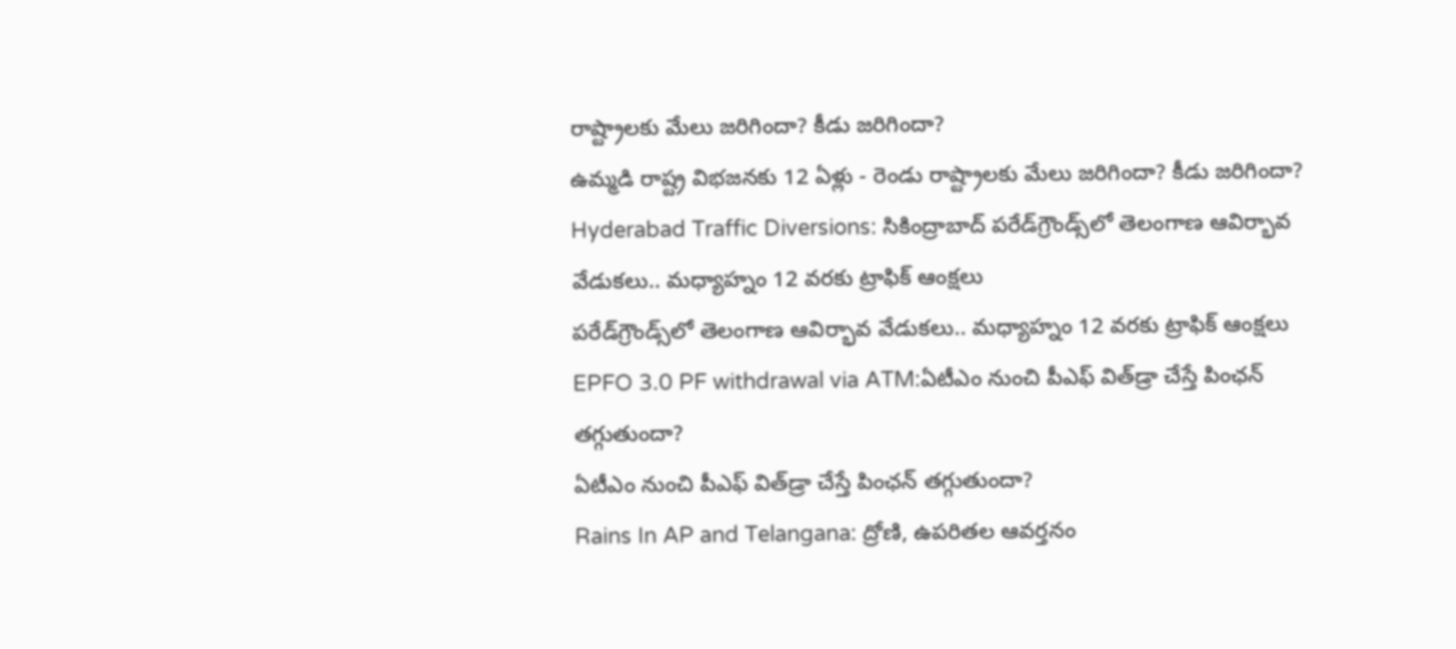రాష్ట్రాలకు మేలు జరిగిందా? కీడు జరిగిందా?
ఉమ్మడి రాష్ట్ర విభజనకు 12 ఏళ్లు - రెండు రాష్ట్రాలకు మేలు జరిగిందా? కీడు జరిగిందా?
Hyderabad Traffic Diversions: సికింద్రాబాద్‌ పరేడ్‌గ్రౌండ్స్‌లో తెలంగాణ ఆవిర్భావ వేడుకలు.. మధ్యాహ్నం 12 వరకు ట్రాఫిక్ ఆంక్షలు
పరేడ్‌గ్రౌండ్స్‌లో తెలంగాణ ఆవిర్భావ వేడుకలు.. మధ్యాహ్నం 12 వరకు ట్రాఫిక్ ఆంక్షలు
EPFO 3.0 PF withdrawal via ATM:ఏటీఎం నుంచి పీఎఫ్‌ విత్‌డ్రా చేస్తే పింఛన్ తగ్గుతుందా?
ఏటీఎం నుంచి పీఎఫ్‌ విత్‌డ్రా చేస్తే పింఛన్ తగ్గుతుందా?
Rains In AP and Telangana: ద్రోణి, ఉపరితల ఆవర్తనం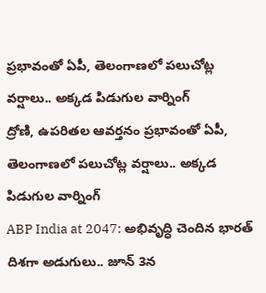ప్రభావంతో ఏపీ, తెలంగాణలో పలుచోట్ల వర్షాలు.. అక్కడ పిడుగుల వార్నింగ్
ద్రోణి, ఉపరితల ఆవర్తనం ప్రభావంతో ఏపీ, తెలంగాణలో పలుచోట్ల వర్షాలు.. అక్కడ పిడుగుల వార్నింగ్
ABP India at 2047: అభివృద్ధి చెందిన భారత్ దిశగా అడుగులు.. జూన్ 3న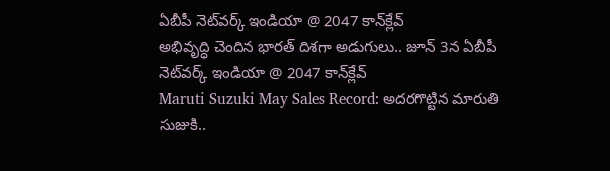ఏబీపీ నెట్‌వర్క్ ఇండియా @ 2047 కాన్‌క్లేవ్
అభివృద్ధి చెందిన భారత్ దిశగా అడుగులు.. జూన్ 3న ఏబీపీ నెట్‌వర్క్ ఇండియా @ 2047 కాన్‌క్లేవ్
Maruti Suzuki May Sales Record: అద‌ర‌గొట్టిన మారుతి సుజుకి..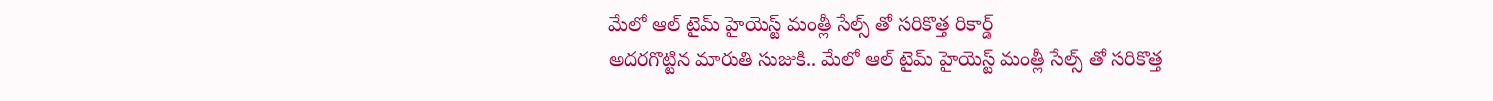మేలో ఆల్ టైమ్ హైయెస్ట్ మంత్లీ సేల్స్ తో సరికొత్త రికార్డ్
అద‌ర‌గొట్టిన మారుతి సుజుకి.. మేలో ఆల్ టైమ్ హైయెస్ట్ మంత్లీ సేల్స్ తో సరికొత్త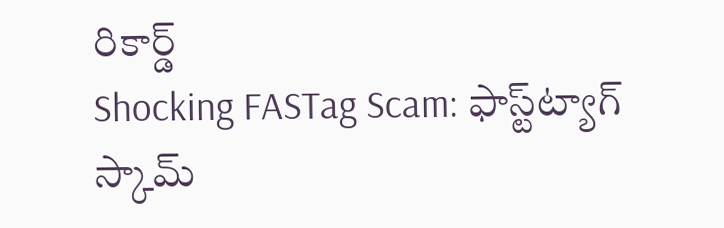రికార్డ్
Shocking FASTag Scam: ఫాస్ట్‌ట్యాగ్ స్కామ్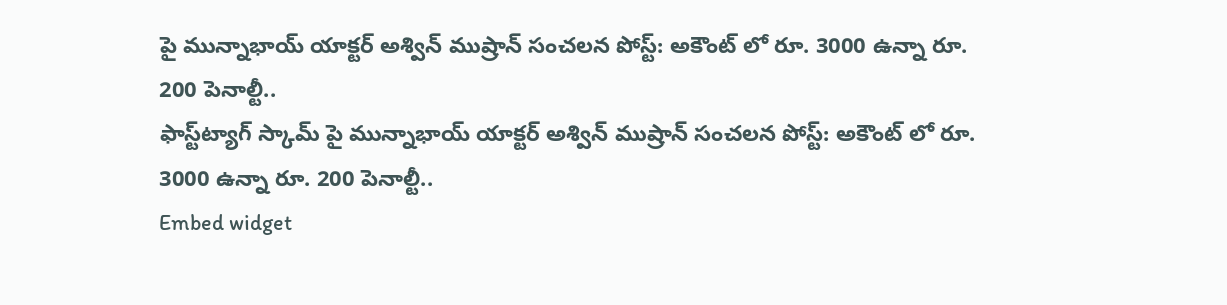పై మున్నాభాయ్ యాక్టర్ అశ్విన్ ముష్రాన్ సంచలన పోస్ట్: అకౌంట్ లో రూ. 3000 ఉన్నా రూ. 200 పెనాల్టీ..
ఫాస్ట్‌ట్యాగ్ స్కామ్ పై మున్నాభాయ్ యాక్టర్ అశ్విన్ ముష్రాన్ సంచలన పోస్ట్: అకౌంట్ లో రూ. 3000 ఉన్నా రూ. 200 పెనాల్టీ..
Embed widget